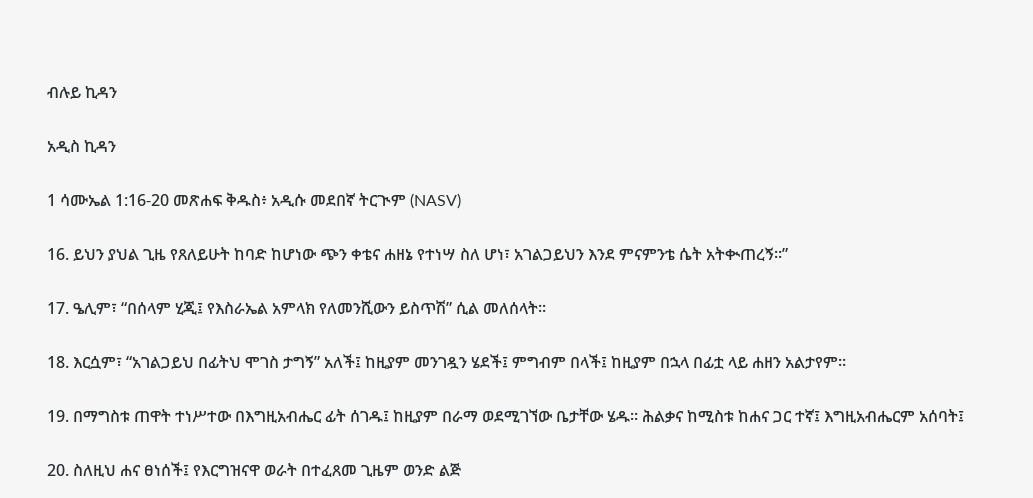ብሉይ ኪዳን

አዲስ ኪዳን

1 ሳሙኤል 1:16-20 መጽሐፍ ቅዱስ፥ አዲሱ መደበኛ ትርጒም (NASV)

16. ይህን ያህል ጊዜ የጸለይሁት ከባድ ከሆነው ጭን ቀቴና ሐዘኔ የተነሣ ስለ ሆነ፣ አገልጋይህን እንደ ምናምንቴ ሴት አትቊጠረኝ።”

17. ዔሊም፣ “በሰላም ሂጂ፤ የእስራኤል አምላክ የለመንሺውን ይስጥሽ” ሲል መለሰላት።

18. እርሷም፣ “አገልጋይህ በፊትህ ሞገስ ታግኝ” አለች፤ ከዚያም መንገዷን ሄደች፤ ምግብም በላች፤ ከዚያም በኋላ በፊቷ ላይ ሐዘን አልታየም።

19. በማግስቱ ጠዋት ተነሥተው በእግዚአብሔር ፊት ሰገዱ፤ ከዚያም በራማ ወደሚገኘው ቤታቸው ሄዱ። ሕልቃና ከሚስቱ ከሐና ጋር ተኛ፤ እግዚአብሔርም አሰባት፤

20. ስለዚህ ሐና ፀነሰች፤ የእርግዝናዋ ወራት በተፈጸመ ጊዜም ወንድ ልጅ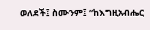ወለደች፤ ስሙንም፤ “ከእግዚአብሔር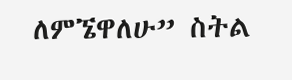ለምኜዋለሁ” ስትል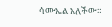ሳሙኤል አለችው።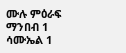ሙሉ ምዕራፍ ማንበብ 1 ሳሙኤል 1